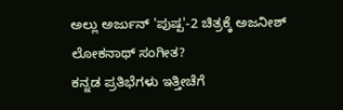ಅಲ್ಲು ಅರ್ಜುನ್ 'ಪುಷ್ಪ'-2 ಚಿತ್ರಕ್ಕೆ ಅಜನೀಶ್ ಲೋಕನಾಥ್ ಸಂಗೀತ?
ಕನ್ನಡ ಪ್ರತಿಭೆಗಳು ಇತ್ತೀಚೆಗೆ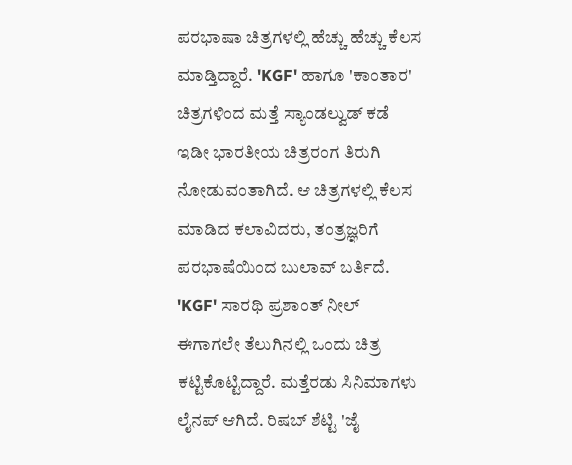ಪರಭಾಷಾ ಚಿತ್ರಗಳಲ್ಲಿ ಹೆಚ್ಚು ಹೆಚ್ಚು ಕೆಲಸ ಮಾಡ್ತಿದ್ದಾರೆ. 'KGF' ಹಾಗೂ 'ಕಾಂತಾರ' ಚಿತ್ರಗಳಿಂದ ಮತ್ತೆ ಸ್ಯಾಂಡಲ್ವುಡ್ ಕಡೆ ಇಡೀ ಭಾರತೀಯ ಚಿತ್ರರಂಗ ತಿರುಗಿ ನೋಡುವಂತಾಗಿದೆ. ಆ ಚಿತ್ರಗಳಲ್ಲಿ ಕೆಲಸ ಮಾಡಿದ ಕಲಾವಿದರು, ತಂತ್ರಜ್ಞರಿಗೆ ಪರಭಾಷೆಯಿಂದ ಬುಲಾವ್ ಬರ್ತಿದೆ.
'KGF' ಸಾರಥಿ ಪ್ರಶಾಂತ್ ನೀಲ್ ಈಗಾಗಲೇ ತೆಲುಗಿನಲ್ಲಿ ಒಂದು ಚಿತ್ರ ಕಟ್ಟಿಕೊಟ್ಟಿದ್ದಾರೆ. ಮತ್ತೆರಡು ಸಿನಿಮಾಗಳು ಲೈನಪ್ ಆಗಿದೆ. ರಿಷಬ್ ಶೆಟ್ಟಿ 'ಜೈ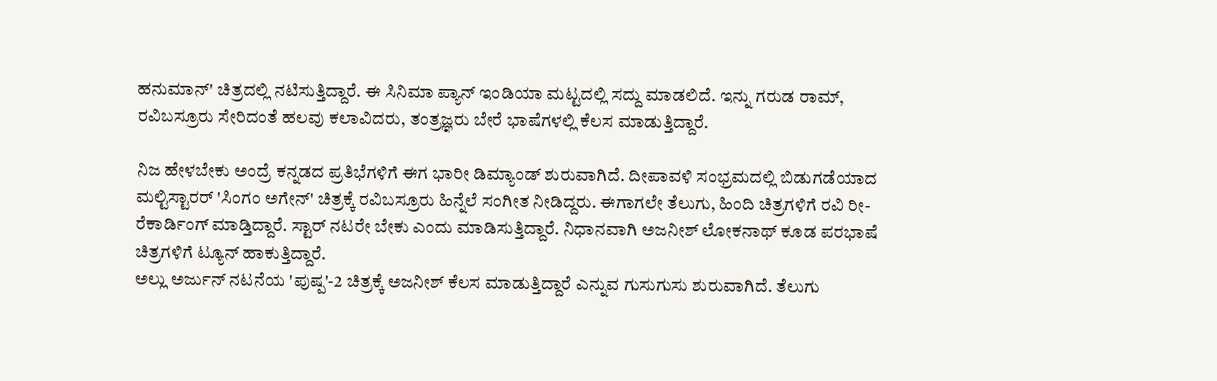ಹನುಮಾನ್' ಚಿತ್ರದಲ್ಲಿ ನಟಿಸುತ್ತಿದ್ದಾರೆ. ಈ ಸಿನಿಮಾ ಪ್ಯಾನ್ ಇಂಡಿಯಾ ಮಟ್ಟದಲ್ಲಿ ಸದ್ದು ಮಾಡಲಿದೆ. ಇನ್ನು ಗರುಡ ರಾಮ್, ರವಿಬಸ್ರೂರು ಸೇರಿದಂತೆ ಹಲವು ಕಲಾವಿದರು, ತಂತ್ರಜ್ಞರು ಬೇರೆ ಭಾಷೆಗಳಲ್ಲಿ ಕೆಲಸ ಮಾಡುತ್ತಿದ್ದಾರೆ.

ನಿಜ ಹೇಳಬೇಕು ಅಂದ್ರೆ ಕನ್ನಡದ ಪ್ರತಿಭೆಗಳಿಗೆ ಈಗ ಭಾರೀ ಡಿಮ್ಯಾಂಡ್ ಶುರುವಾಗಿದೆ. ದೀಪಾವಳಿ ಸಂಭ್ರಮದಲ್ಲಿ ಬಿಡುಗಡೆಯಾದ ಮಲ್ಟಿಸ್ಟಾರರ್ 'ಸಿಂಗಂ ಅಗೇನ್' ಚಿತ್ರಕ್ಕೆ ರವಿಬಸ್ರೂರು ಹಿನ್ನೆಲೆ ಸಂಗೀತ ನೀಡಿದ್ದರು. ಈಗಾಗಲೇ ತೆಲುಗು, ಹಿಂದಿ ಚಿತ್ರಗಳಿಗೆ ರವಿ ರೀ-ರೆಕಾರ್ಡಿಂಗ್ ಮಾಡ್ತಿದ್ದಾರೆ. ಸ್ಟಾರ್ ನಟರೇ ಬೇಕು ಎಂದು ಮಾಡಿಸುತ್ತಿದ್ದಾರೆ. ನಿಧಾನವಾಗಿ ಅಜನೀಶ್ ಲೋಕನಾಥ್ ಕೂಡ ಪರಭಾಷೆ ಚಿತ್ರಗಳಿಗೆ ಟ್ಯೂನ್ ಹಾಕುತ್ತಿದ್ದಾರೆ.
ಅಲ್ಲು ಅರ್ಜುನ್ ನಟನೆಯ 'ಪುಷ್ಪ'-2 ಚಿತ್ರಕ್ಕೆ ಅಜನೀಶ್ ಕೆಲಸ ಮಾಡುತ್ತಿದ್ದಾರೆ ಎನ್ನುವ ಗುಸುಗುಸು ಶುರುವಾಗಿದೆ. ತೆಲುಗು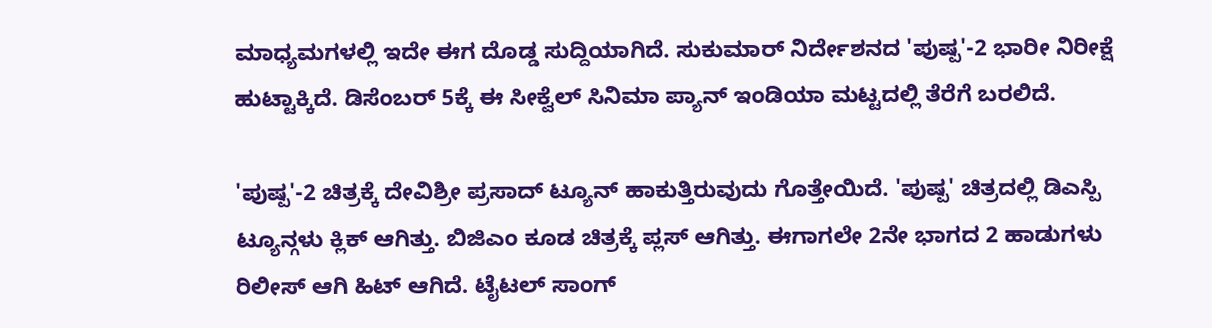ಮಾಧ್ಯಮಗಳಲ್ಲಿ ಇದೇ ಈಗ ದೊಡ್ಡ ಸುದ್ದಿಯಾಗಿದೆ. ಸುಕುಮಾರ್ ನಿರ್ದೇಶನದ 'ಪುಷ್ಪ'-2 ಭಾರೀ ನಿರೀಕ್ಷೆ ಹುಟ್ಟಾಕ್ಕಿದೆ. ಡಿಸೆಂಬರ್ 5ಕ್ಕೆ ಈ ಸೀಕ್ವೆಲ್ ಸಿನಿಮಾ ಪ್ಯಾನ್ ಇಂಡಿಯಾ ಮಟ್ಟದಲ್ಲಿ ತೆರೆಗೆ ಬರಲಿದೆ.

'ಪುಷ್ಪ'-2 ಚಿತ್ರಕ್ಕೆ ದೇವಿಶ್ರೀ ಪ್ರಸಾದ್ ಟ್ಯೂನ್ ಹಾಕುತ್ತಿರುವುದು ಗೊತ್ತೇಯಿದೆ. 'ಪುಷ್ಪ' ಚಿತ್ರದಲ್ಲಿ ಡಿಎಸ್ಪಿ ಟ್ಯೂನ್ಗಳು ಕ್ಲಿಕ್ ಆಗಿತ್ತು. ಬಿಜಿಎಂ ಕೂಡ ಚಿತ್ರಕ್ಕೆ ಪ್ಲಸ್ ಆಗಿತ್ತು. ಈಗಾಗಲೇ 2ನೇ ಭಾಗದ 2 ಹಾಡುಗಳು ರಿಲೀಸ್ ಆಗಿ ಹಿಟ್ ಆಗಿದೆ. ಟೈಟಲ್ ಸಾಂಗ್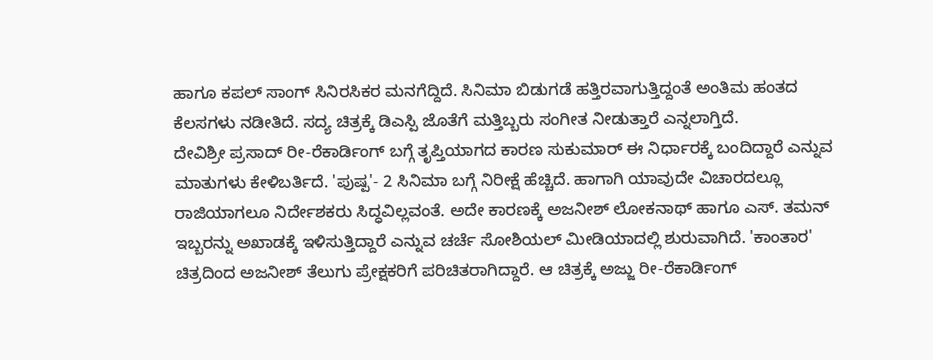ಹಾಗೂ ಕಪಲ್ ಸಾಂಗ್ ಸಿನಿರಸಿಕರ ಮನಗೆದ್ದಿದೆ. ಸಿನಿಮಾ ಬಿಡುಗಡೆ ಹತ್ತಿರವಾಗುತ್ತಿದ್ದಂತೆ ಅಂತಿಮ ಹಂತದ ಕೆಲಸಗಳು ನಡೀತಿದೆ. ಸದ್ಯ ಚಿತ್ರಕ್ಕೆ ಡಿಎಸ್ಪಿ ಜೊತೆಗೆ ಮತ್ತಿಬ್ಬರು ಸಂಗೀತ ನೀಡುತ್ತಾರೆ ಎನ್ನಲಾಗ್ತಿದೆ.
ದೇವಿಶ್ರೀ ಪ್ರಸಾದ್ ರೀ-ರೆಕಾರ್ಡಿಂಗ್ ಬಗ್ಗೆ ತೃಪ್ತಿಯಾಗದ ಕಾರಣ ಸುಕುಮಾರ್ ಈ ನಿರ್ಧಾರಕ್ಕೆ ಬಂದಿದ್ದಾರೆ ಎನ್ನುವ ಮಾತುಗಳು ಕೇಳಿಬರ್ತಿದೆ. 'ಪುಷ್ಪ'- 2 ಸಿನಿಮಾ ಬಗ್ಗೆ ನಿರೀಕ್ಷೆ ಹೆಚ್ಚಿದೆ. ಹಾಗಾಗಿ ಯಾವುದೇ ವಿಚಾರದಲ್ಲೂ ರಾಜಿಯಾಗಲೂ ನಿರ್ದೇಶಕರು ಸಿದ್ಧವಿಲ್ಲವಂತೆ. ಅದೇ ಕಾರಣಕ್ಕೆ ಅಜನೀಶ್ ಲೋಕನಾಥ್ ಹಾಗೂ ಎಸ್. ತಮನ್ ಇಬ್ಬರನ್ನು ಅಖಾಡಕ್ಕೆ ಇಳಿಸುತ್ತಿದ್ದಾರೆ ಎನ್ನುವ ಚರ್ಚೆ ಸೋಶಿಯಲ್ ಮೀಡಿಯಾದಲ್ಲಿ ಶುರುವಾಗಿದೆ. 'ಕಾಂತಾರ' ಚಿತ್ರದಿಂದ ಅಜನೀಶ್ ತೆಲುಗು ಪ್ರೇಕ್ಷಕರಿಗೆ ಪರಿಚಿತರಾಗಿದ್ದಾರೆ. ಆ ಚಿತ್ರಕ್ಕೆ ಅಜ್ಜು ರೀ-ರೆಕಾರ್ಡಿಂಗ್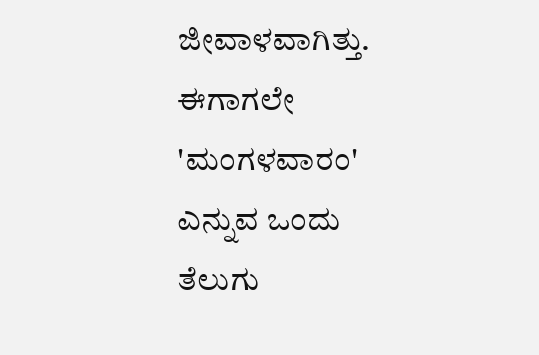ಜೀವಾಳವಾಗಿತ್ತು.
ಈಗಾಗಲೇ 'ಮಂಗಳವಾರಂ' ಎನ್ನುವ ಒಂದು ತೆಲುಗು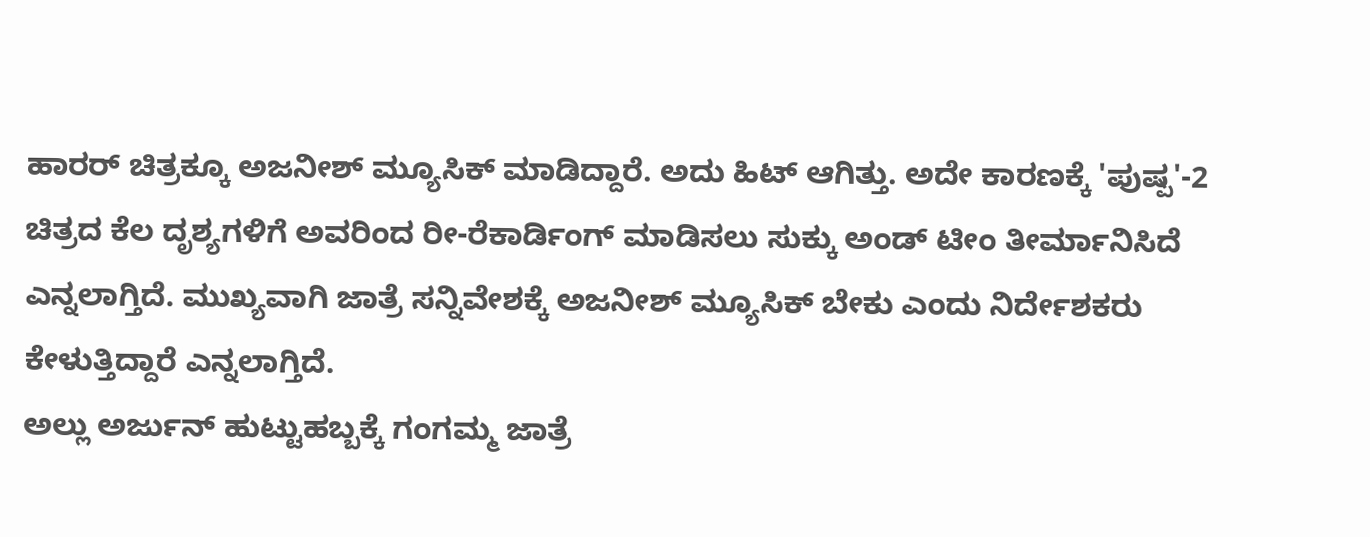ಹಾರರ್ ಚಿತ್ರಕ್ಕೂ ಅಜನೀಶ್ ಮ್ಯೂಸಿಕ್ ಮಾಡಿದ್ದಾರೆ. ಅದು ಹಿಟ್ ಆಗಿತ್ತು. ಅದೇ ಕಾರಣಕ್ಕೆ 'ಪುಷ್ಪ'-2 ಚಿತ್ರದ ಕೆಲ ದೃಶ್ಯಗಳಿಗೆ ಅವರಿಂದ ರೀ-ರೆಕಾರ್ಡಿಂಗ್ ಮಾಡಿಸಲು ಸುಕ್ಕು ಅಂಡ್ ಟೀಂ ತೀರ್ಮಾನಿಸಿದೆ ಎನ್ನಲಾಗ್ತಿದೆ. ಮುಖ್ಯವಾಗಿ ಜಾತ್ರೆ ಸನ್ನಿವೇಶಕ್ಕೆ ಅಜನೀಶ್ ಮ್ಯೂಸಿಕ್ ಬೇಕು ಎಂದು ನಿರ್ದೇಶಕರು ಕೇಳುತ್ತಿದ್ದಾರೆ ಎನ್ನಲಾಗ್ತಿದೆ.
ಅಲ್ಲು ಅರ್ಜುನ್ ಹುಟ್ಟುಹಬ್ಬಕ್ಕೆ ಗಂಗಮ್ಮ ಜಾತ್ರೆ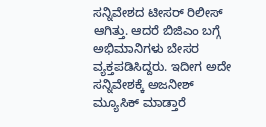ಸನ್ನಿವೇಶದ ಟೀಸರ್ ರಿಲೀಸ್ ಆಗಿತ್ತು. ಆದರೆ ಬಿಜಿಎಂ ಬಗ್ಗೆ ಅಭಿಮಾನಿಗಳು ಬೇಸರ ವ್ಯಕ್ತಪಡಿಸಿದ್ದರು. ಇದೀಗ ಅದೇ ಸನ್ನಿವೇಶಕ್ಕೆ ಅಜನೀಶ್ ಮ್ಯೂಸಿಕ್ ಮಾಡ್ತಾರೆ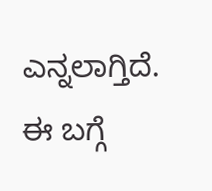ಎನ್ನಲಾಗ್ತಿದೆ. ಈ ಬಗ್ಗೆ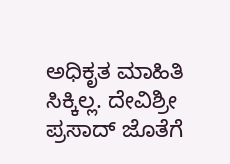ಅಧಿಕೃತ ಮಾಹಿತಿ ಸಿಕ್ಕಿಲ್ಲ. ದೇವಿಶ್ರೀ ಪ್ರಸಾದ್ ಜೊತೆಗೆ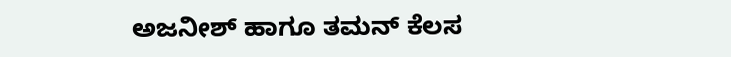ಅಜನೀಶ್ ಹಾಗೂ ತಮನ್ ಕೆಲಸ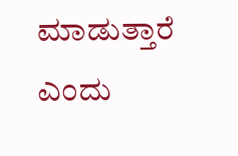ಮಾಡುತ್ತಾರೆ ಎಂದು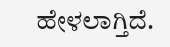ಹೇಳಲಾಗ್ತಿದೆ.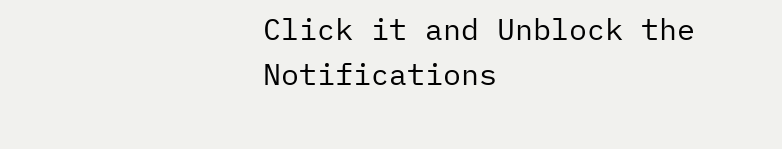Click it and Unblock the Notifications